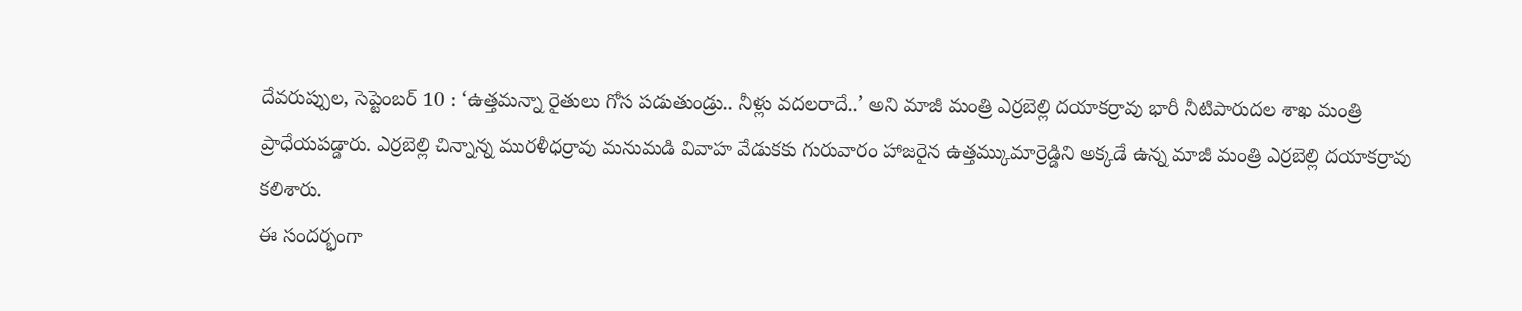దేవరుప్పుల, సెప్టెంబర్ 10 : ‘ఉత్తమన్నా రైతులు గోస పడుతుండ్రు.. నీళ్లు వదలరాదే..’ అని మాజీ మంత్రి ఎర్రబెల్లి దయాకర్రావు భారీ నీటిపారుదల శాఖ మంత్రి ప్రాధేయపడ్డారు. ఎర్రబెల్లి చిన్నాన్న మురళీధర్రావు మనుమడి వివాహ వేడుకకు గురువారం హాజరైన ఉత్తమ్కుమార్రెడ్డిని అక్కడే ఉన్న మాజీ మంత్రి ఎర్రబెల్లి దయాకర్రావు కలిశారు.
ఈ సందర్భంగా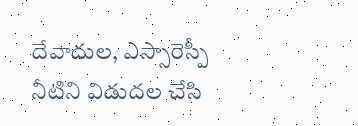దేవాదుల, ఎస్సారెస్పీ నీటిని విడుదల చేసి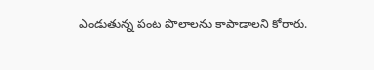ఎండుతున్న పంట పొలాలను కాపాడాలని కోరారు.